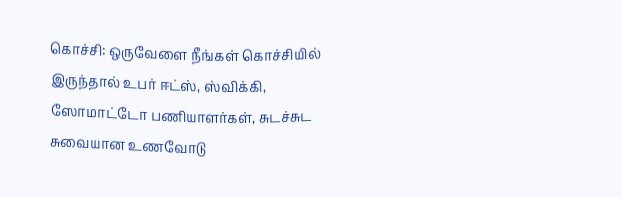கொச்சி: ஒருவேளை நீங்கள் கொச்சியில் இருந்தால் உபர் ஈட்ஸ், ஸ்விக்கி, ஸோமாட்டோ பணியாளர்கள், சுடச்சுட சுவையான உணவோடு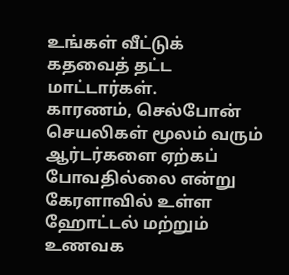உங்கள் வீட்டுக் கதவைத் தட்ட மாட்டார்கள்.
காரணம், செல்போன் செயலிகள் மூலம் வரும் ஆர்டர்களை ஏற்கப் போவதில்லை என்று கேரளாவில் உள்ள ஹோட்டல் மற்றும் உணவக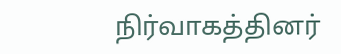நிர்வாகத்தினர்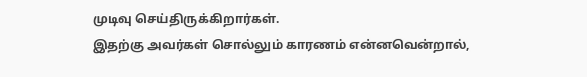முடிவு செய்திருக்கிறார்கள்.
இதற்கு அவர்கள் சொல்லும் காரணம் என்னவென்றால்,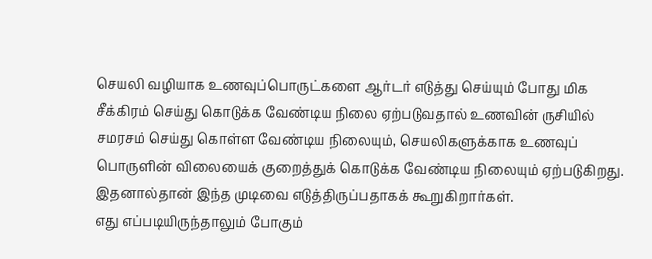செயலி வழியாக உணவுப்பொருட்களை ஆர்டர் எடுத்து செய்யும் போது மிக சீக்கிரம் செய்து கொடுக்க வேண்டிய நிலை ஏற்படுவதால் உணவின் ருசியில் சமரசம் செய்து கொள்ள வேண்டிய நிலையும், செயலிகளுக்காக உணவுப் பொருளின் விலையைக் குறைத்துக் கொடுக்க வேண்டிய நிலையும் ஏற்படுகிறது. இதனால்தான் இந்த முடிவை எடுத்திருப்பதாகக் கூறுகிறார்கள்.
எது எப்படியிருந்தாலும் போகும்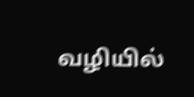வழியில்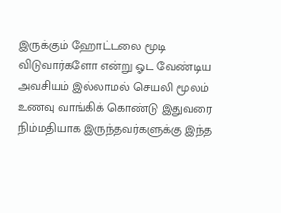இருக்கும் ஹோட்டலை மூடி விடுவார்களோ என்று ஓட வேண்டிய அவசியம் இல்லாமல் செயலி மூலம் உணவு வாங்கிக் கொண்டு இதுவரை நிம்மதியாக இருந்தவர்களுக்கு இந்த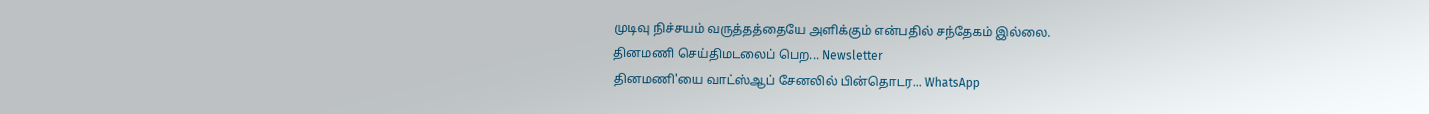முடிவு நிச்சயம் வருத்தத்தையே அளிக்கும் என்பதில் சந்தேகம் இல்லை.
தினமணி செய்திமடலைப் பெற... Newsletter
தினமணி'யை வாட்ஸ்ஆப் சேனலில் பின்தொடர... WhatsApp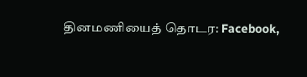தினமணியைத் தொடர: Facebook,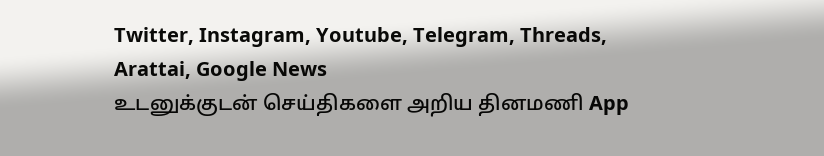Twitter, Instagram, Youtube, Telegram, Threads, Arattai, Google News
உடனுக்குடன் செய்திகளை அறிய தினமணி App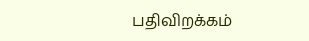பதிவிறக்கம்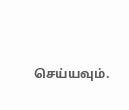செய்யவும்.